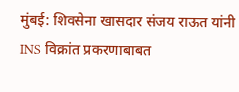मुंबई: शिवसेना खासदार संजय राऊत यांनी INS विक्रांत प्रकरणाबाबत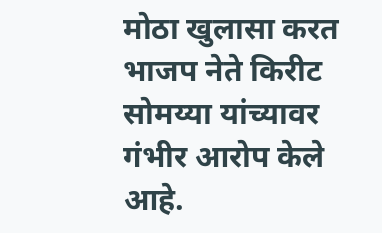मोठा खुलासा करत भाजप नेते किरीट सोमय्या यांच्यावर गंभीर आरोप केले आहे.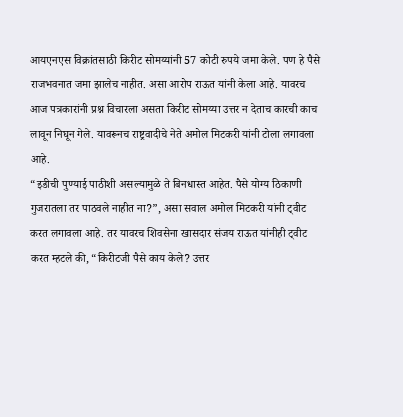आयएनएस विक्रांतसाठी किरीट सोमय्यांनी 57 कोटी रुपये जमा केले. पण हे पैसे राजभवनात जमा झालेच नाहीत. असा आरोप राऊत यांनी केला आहे. यावरच आज पत्रकारांनी प्रश्न विचारला असता किरीट सोमय्या उत्तर न देताच कारची काच लावून निघून गेले. यावरूनच राष्ट्रवादीचे नेते अमोल मिटकरी यांनी टोला लगावला आहे.
“इडीची पुण्याई पाठीशी असल्यामुळे ते बिनधास्त आहेत. पैसे योग्य ठिकाणी गुजरातला तर पाठवले नाहीत ना?”, असा सवाल अमोल मिटकरी यांनी ट्वीट करत लगावला आहे. तर यावरच शिवसेना खासदार संजय राऊत यांनीही ट्वीट करत म्हटले की, “किरीटजी पैसे काय केले? उत्तर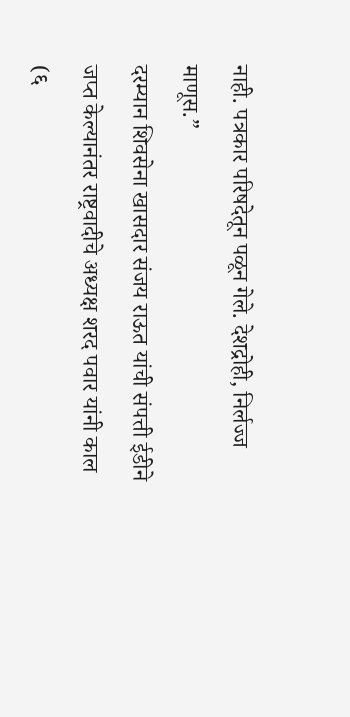नाही. पत्रकार परिषदेतून पळून गेले. देशद्रोही, निर्लज्ज माणूस.”
दरम्यान शिवसेना खासदार संजय राऊत यांची संपत्ती ईडीने जप्त केल्यानंतर राष्ट्रवादीचे अध्यक्ष शरद पवार यांनी काल (६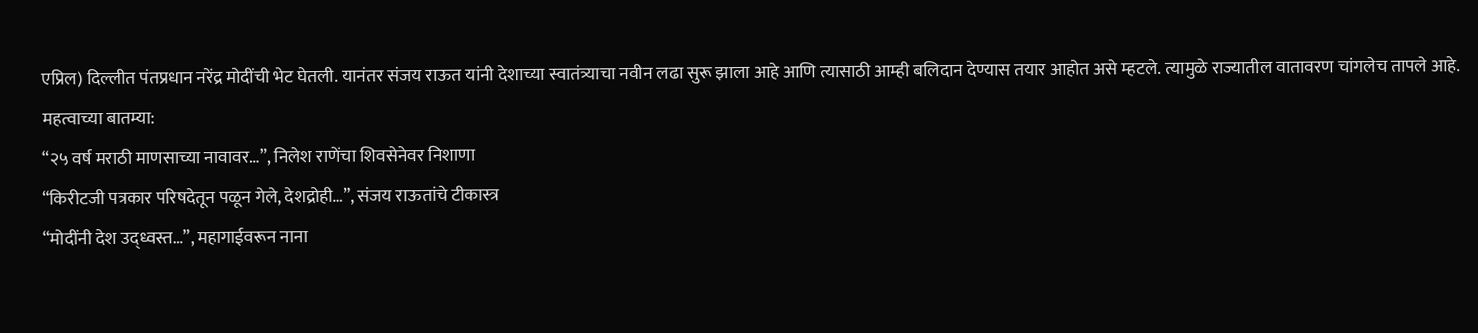एप्रिल) दिल्लीत पंतप्रधान नरेंद्र मोदींची भेट घेतली. यानंतर संजय राऊत यांनी देशाच्या स्वातंत्र्याचा नवीन लढा सुरू झाला आहे आणि त्यासाठी आम्ही बलिदान देण्यास तयार आहोत असे म्हटले. त्यामुळे राज्यातील वातावरण चांगलेच तापले आहे.
महत्वाच्या बातम्या:
“२५ वर्ष मराठी माणसाच्या नावावर…”, निलेश राणेंचा शिवसेनेवर निशाणा
“किरीटजी पत्रकार परिषदेतून पळून गेले, देशद्रोही…”, संजय राऊतांचे टीकास्त्र
“मोदींनी देश उद्ध्वस्त…”, महागाईवरून नाना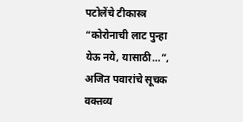पटोलेंचे टीकास्त्र
“कोरोनाची लाट पुन्हा येऊ नये, यासाठी…”, अजित पवारांचे सूचक वक्तव्य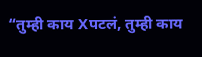“तुम्ही काय Xपटलं, तुम्ही काय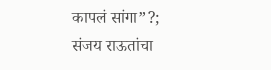कापलं सांगा”?; संजय राऊतांचा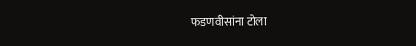फडणवीसांना टोला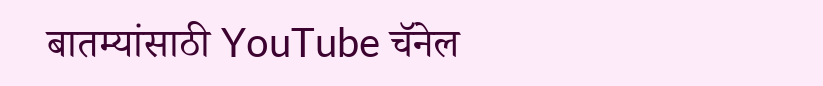बातम्यांसाठी YouTube चॅनेल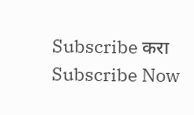Subscribe करा
Subscribe Now